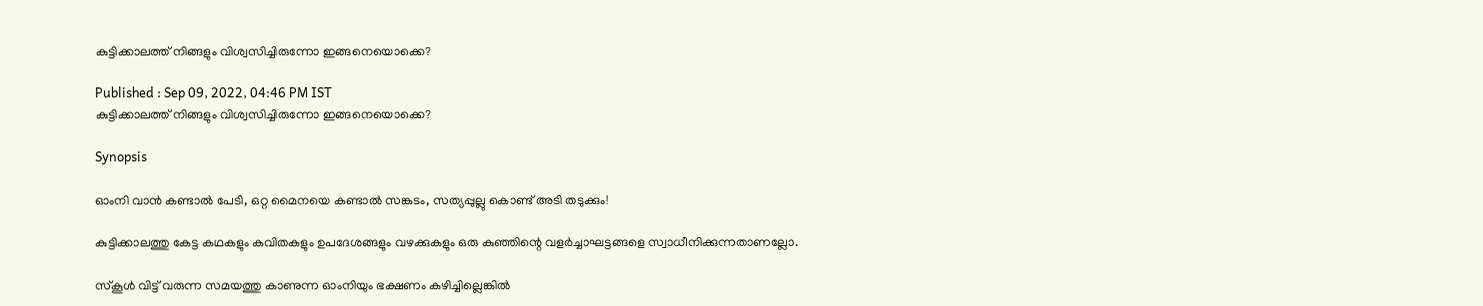കുട്ടിക്കാലത്ത് നിങ്ങളും വിശ്വസിച്ചിരുന്നോ ഇങ്ങനെയൊക്കെ?

Published : Sep 09, 2022, 04:46 PM IST
കുട്ടിക്കാലത്ത് നിങ്ങളും വിശ്വസിച്ചിരുന്നോ ഇങ്ങനെയൊക്കെ?

Synopsis

ഓംനി വാന്‍ കണ്ടാല്‍ പേടി, ഒറ്റ മൈനയെ കണ്ടാല്‍ സങ്കടം, സത്യപ്പുല്ലു കൊണ്ട് അടി തടുക്കും!

കുട്ടിക്കാലത്തു കേട്ട കഥകളും കവിതകളും ഉപദേശങ്ങളും വഴക്കുകളും ഒരു കുഞ്ഞിന്റെ വളര്‍ച്ചാഘട്ടങ്ങളെ സ്വാധീനിക്കുന്നതാണല്ലോ.

സ്‌കൂള്‍ വിട്ട് വരുന്ന സമയത്തു കാണുന്ന ഓംനിയും ഭക്ഷണം കഴിച്ചില്ലെങ്കില്‍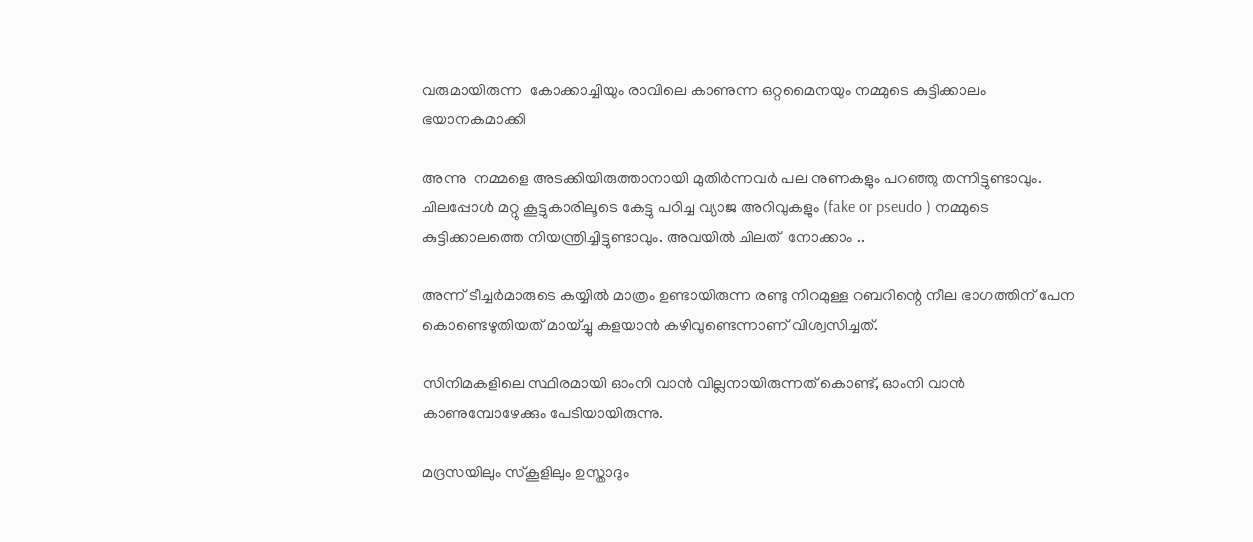വരുമായിരുന്ന  കോക്കാച്ചിയും രാവിലെ കാണുന്ന ഒറ്റമൈനയും നമ്മുടെ കുട്ടിക്കാലം ഭയാനകമാക്കി

അന്നു  നമ്മളെ അടക്കിയിരുത്താനായി മുതിര്‍ന്നവര്‍ പല നുണകളും പറഞ്ഞു തന്നിട്ടുണ്ടാവും. ചിലപ്പോള്‍ മറ്റു കൂട്ടുകാരിലൂടെ കേട്ടു പഠിച്ച വ്യാജ അറിവുകളും (fake or pseudo ) നമ്മുടെ കുട്ടിക്കാലത്തെ നിയന്ത്രിച്ചിട്ടുണ്ടാവും. അവയില്‍ ചിലത്  നോക്കാം ..

അന്ന് ടീച്ചര്‍മാരുടെ കയ്യില്‍ മാത്രം ഉണ്ടായിരുന്ന രണ്ടു നിറമുള്ള റബറിന്റെ നീല ഭാഗത്തിന് പേന കൊണ്ടെഴുതിയത് മായ്ച്ചു കളയാന്‍ കഴിവുണ്ടെന്നാണ് വിശ്വസിച്ചത്.

സിനിമകളിലെ സ്ഥിരമായി ഓംനി വാന്‍ വില്ലനായിരുന്നത് കൊണ്ട്, ഓംനി വാന്‍ കാണുമ്പോഴേക്കും പേടിയായിരുന്നു.

മദ്രസയിലും സ്‌കൂളിലും ഉസ്താദും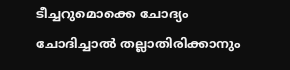ടീച്ചറുമൊക്കെ ചോദ്യം ചോദിച്ചാല്‍ തല്ലാതിരിക്കാനും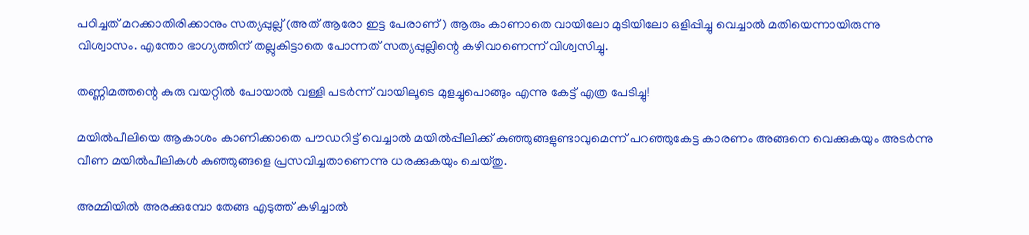പഠിച്ചത് മറക്കാതിരിക്കാനും സത്യപ്പുല്ല് (അത് ആരോ ഇട്ട പേരാണ് ) ആരും കാണാതെ വായിലോ മുടിയിലോ ഒളിപ്പിച്ചു വെച്ചാല്‍ മതിയെന്നായിരുന്നു വിശ്വാസം. എന്തോ ഭാഗ്യത്തിന് തല്ലുകിട്ടാതെ പോന്നത് സത്യപ്പുല്ലിന്റെ കഴിവാണെന്ന് വിശ്വസിച്ചു.

തണ്ണിമത്തന്റെ കുരു വയറ്റില്‍ പോയാല്‍ വള്ളി പടര്‍ന്ന് വായിലൂടെ മുളച്ചുപൊങ്ങും എന്നു കേട്ട് എത്ര പേടിച്ചു!

മയില്‍പീലിയെ ആകാശം കാണിക്കാതെ പൗഡറിട്ട് വെച്ചാല്‍ മയില്‍പ്പീലിക്ക് കുഞ്ഞുങ്ങളുണ്ടാവുമെന്ന് പറഞ്ഞുകേട്ട കാരണം അങ്ങനെ വെക്കുകയും അടര്‍ന്നു വീണ മയില്‍പീലികള്‍ കുഞ്ഞുങ്ങളെ പ്രസവിച്ചതാണെന്നു ധരക്കുകയും ചെയ്തു.

അമ്മിയില്‍ അരക്കുമ്പോ തേങ്ങ എടുത്ത് കഴിച്ചാല്‍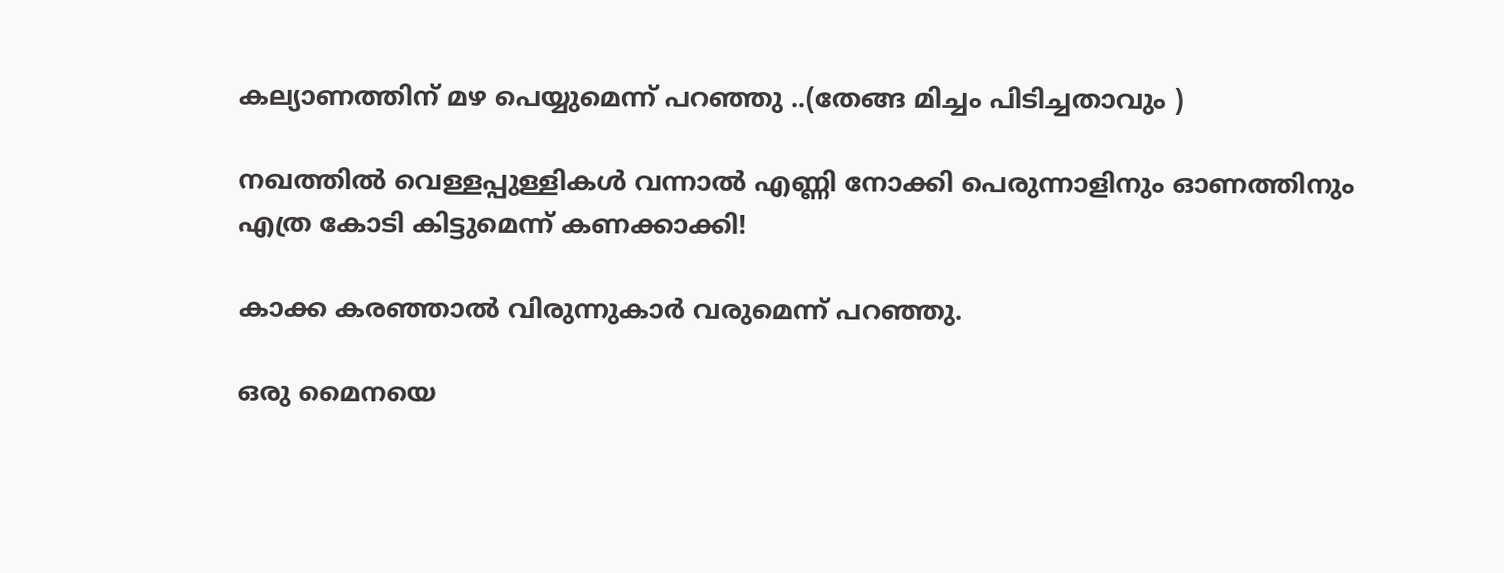കല്യാണത്തിന് മഴ പെയ്യുമെന്ന് പറഞ്ഞു ..(തേങ്ങ മിച്ചം പിടിച്ചതാവും )

നഖത്തില്‍ വെള്ളപ്പുള്ളികള്‍ വന്നാല്‍ എണ്ണി നോക്കി പെരുന്നാളിനും ഓണത്തിനും എത്ര കോടി കിട്ടുമെന്ന് കണക്കാക്കി!

കാക്ക കരഞ്ഞാല്‍ വിരുന്നുകാര്‍ വരുമെന്ന് പറഞ്ഞു.

ഒരു മൈനയെ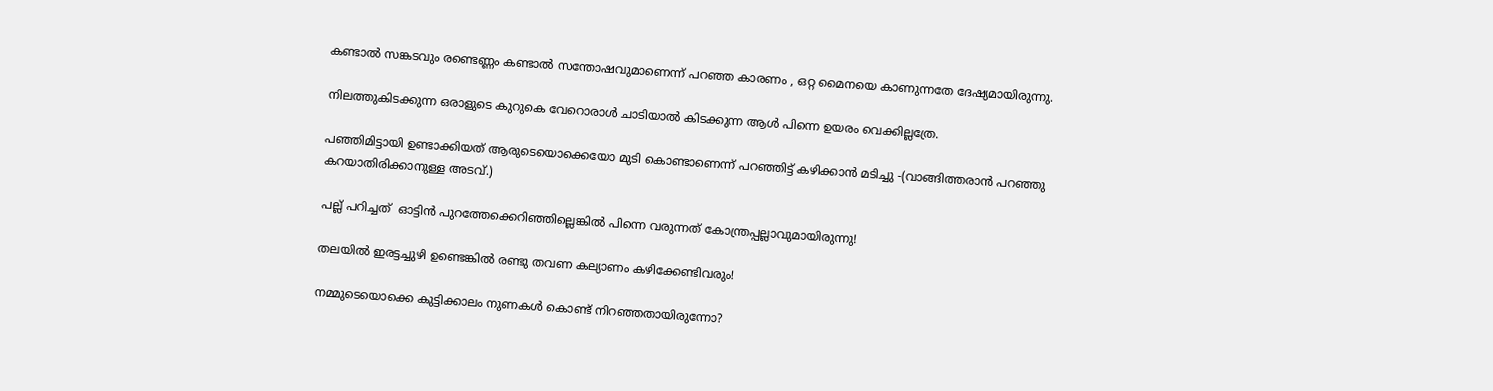കണ്ടാല്‍ സങ്കടവും രണ്ടെണ്ണം കണ്ടാല്‍ സന്തോഷവുമാണെന്ന് പറഞ്ഞ കാരണം , ഒറ്റ മൈനയെ കാണുന്നതേ ദേഷ്യമായിരുന്നു.

നിലത്തുകിടക്കുന്ന ഒരാളുടെ കുറുകെ വേറൊരാള്‍ ചാടിയാല്‍ കിടക്കുന്ന ആള്‍ പിന്നെ ഉയരം വെക്കില്ലത്രേ.

പഞ്ഞിമിട്ടായി ഉണ്ടാക്കിയത് ആരുടെയൊക്കെയോ മുടി കൊണ്ടാണെന്ന് പറഞ്ഞിട്ട് കഴിക്കാന്‍ മടിച്ചു -(വാങ്ങിത്തരാന്‍ പറഞ്ഞു കറയാതിരിക്കാനുള്ള അടവ്.)

പല്ല് പറിച്ചത്  ഓട്ടിന്‍ പുറത്തേക്കെറിഞ്ഞില്ലെങ്കില്‍ പിന്നെ വരുന്നത് കോന്ത്രപ്പല്ലാവുമായിരുന്നു!

തലയില്‍ ഇരട്ടച്ചുഴി ഉണ്ടെങ്കില്‍ രണ്ടു തവണ കല്യാണം കഴിക്കേണ്ടിവരും!

നമ്മുടെയൊക്കെ കുട്ടിക്കാലം നുണകള്‍ കൊണ്ട് നിറഞ്ഞതായിരുന്നോ?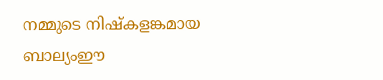നമ്മുടെ നിഷ്‌കളങ്കമായ ബാല്യംഈ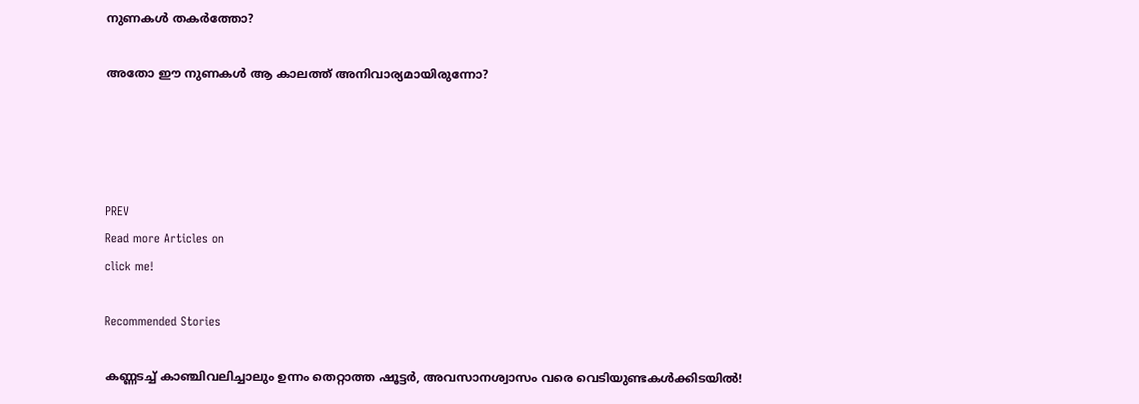നുണകള്‍ തകര്‍ത്തോ?

അതോ ഈ നുണകള്‍ ആ കാലത്ത് അനിവാര്യമായിരുന്നോ?




PREV
Read more Articles on
click me!

Recommended Stories

കണ്ണടച്ച് കാഞ്ചിവലിച്ചാലും ഉന്നം തെറ്റാത്ത ഷൂട്ടര്‍, അവസാനശ്വാസം വരെ വെടിയുണ്ടകള്‍ക്കിടയില്‍!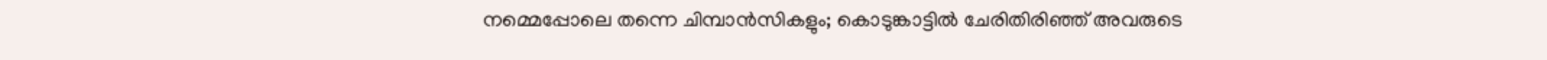നമ്മെപ്പോലെ തന്നെ ചിമ്പാന്‍സികളും; കൊടുങ്കാട്ടില്‍ ചേരിതിരിഞ്ഞ് അവരുടെ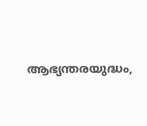ആഭ്യന്തരയുദ്ധം,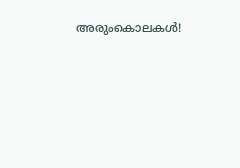അരുംകൊലകള്‍!